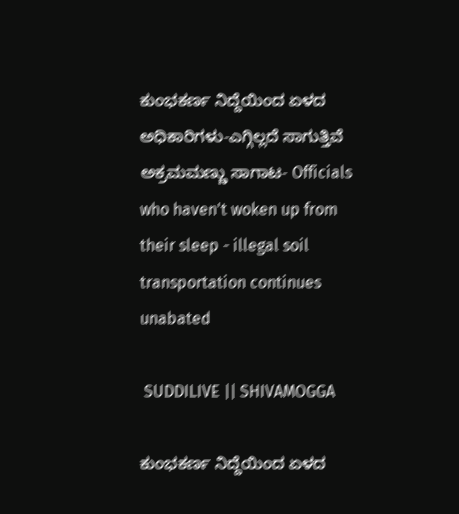ಕುಂಭಕರ್ಣ ನಿದ್ದೆಯಿಂದ ಏಳದ ಅಧಿಕಾರಿಗಳು-ಎಗ್ಗಿಲ್ಲದೆ ಸಾಗುತ್ತಿವೆ ಅಕ್ರಮ‌ಮಣ್ಣು ಸಾಗಾಟ- Officials who haven't woken up from their sleep - illegal soil transportation continues unabated

 SUDDILIVE || SHIVAMOGGA

ಕುಂಭಕರ್ಣ ನಿದ್ದೆಯಿಂದ ಏಳದ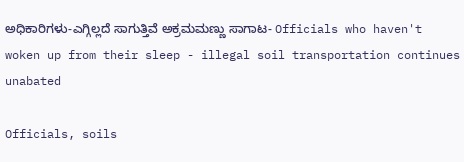ಅಧಿಕಾರಿಗಳು-ಎಗ್ಗಿಲ್ಲದೆ ಸಾಗುತ್ತಿವೆ ಅಕ್ರಮ‌ಮಣ್ಣು ಸಾಗಾಟ- Officials who haven't woken up from their sleep - illegal soil transportation continues unabated

Officials, soils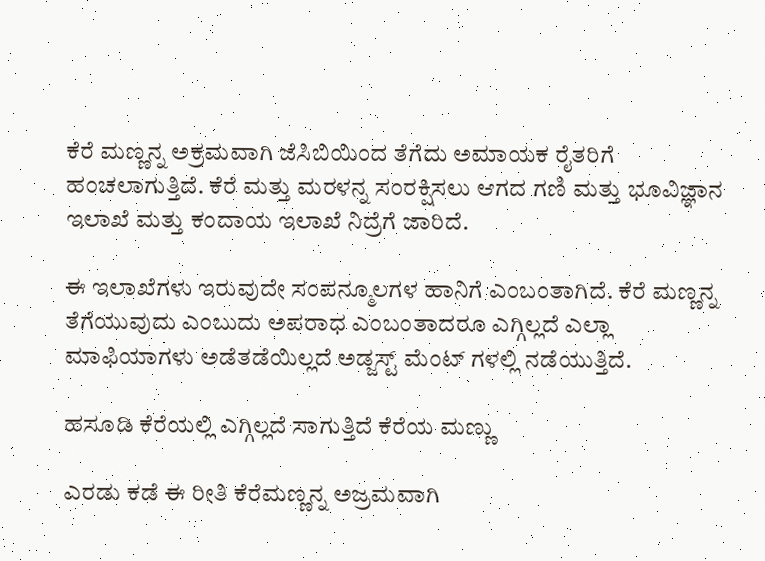ಕೆರೆ ಮಣ್ಣನ್ನ ಅಕ್ರಮವಾಗಿ ಜೆಸಿಬಿಯಿಂದ ತೆಗೆದು ಅಮಾಯಕ ರೈತರಿಗೆ ಹಂಚಲಾಗುತ್ತಿದೆ. ಕೆರೆ ಮತ್ತು ಮರಳನ್ನ ಸಂರಕ್ಷಿಸಲು ಆಗದ ಗಣಿ ಮತ್ತು ಭೂವಿಜ್ಞಾನ ಇಲಾಖೆ ಮತ್ತು ಕಂದಾಯ ಇಲಾಖೆ ನಿದ್ರೆಗೆ ಜಾರಿದೆ.

ಈ ಇಲಾಖೆಗಳು ಇರುವುದೇ ಸಂಪನ್ಮೂಲಗಳ ಹಾನಿಗೆ ಎಂಬಂತಾಗಿದೆ. ಕೆರೆ ಮಣ್ಣನ್ನ ತೆಗೆಯುವುದು ಎಂಬುದು ಅಪರಾಧ ಎಂಬಂತಾದರೂ ಎಗ್ಗಿಲ್ಲದೆ ಎಲ್ಲಾ ಮಾಫಿಯಾಗಳು ಅಡೆತಡೆಯಿಲ್ಲದೆ ಅಡ್ಜಸ್ಟ್ ಮೆಂಟ್ ಗಳಲ್ಲಿ ನಡೆಯುತ್ತಿದೆ.

ಹಸೂಡಿ ಕೆರೆಯಲ್ಲಿ ಎಗ್ಗಿಲ್ಲದೆ ಸಾಗುತ್ತಿದೆ ಕೆರೆಯ ಮಣ್ಣು

ಎರಡು ಕಡೆ ಈ ರೀತಿ ಕೆರೆಮಣ್ಣನ್ನ ಅಜ್ರಮವಾಗಿ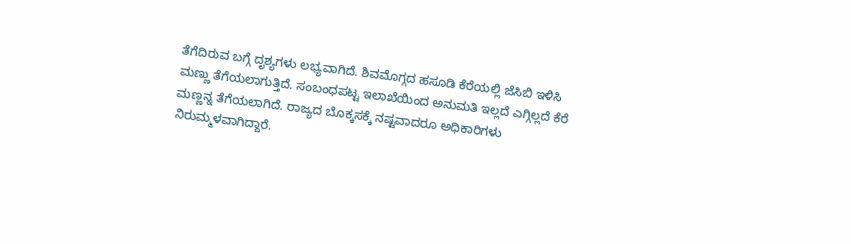ತೆಗೆದಿರುವ ಬಗ್ಗೆ ದೃಶ್ಯಗಳು ಲಭ್ಯವಾಗಿದೆ. ಶಿವಮೊಗ್ಗದ ಹಸೂಡಿ ಕೆರೆಯಲ್ಲಿ ಜೆಸಿಬಿ ಇಳಿಸಿ ಮಣ್ಣು ತೆಗೆಯಲಾಗುತ್ತಿದೆ. ಸಂಬಂಧಪಟ್ಟ ಇಲಾಖೆಯಿಂದ ಅನುಮತಿ ಇಲ್ಲದೆ ಎಗ್ಗಿಲ್ಲದೆ ಕೆರೆ ಮಣ್ಣನ್ನ ತೆಗೆಯಲಾಗಿದೆ. ರಾಜ್ಯದ ಬೊಕ್ಕಸಕ್ಕೆ ನಷ್ಟವಾದರೂ ಅಧಿಕಾರಿಗಳು ನಿರುಮ್ಮಳವಾಗಿದ್ದಾರೆ.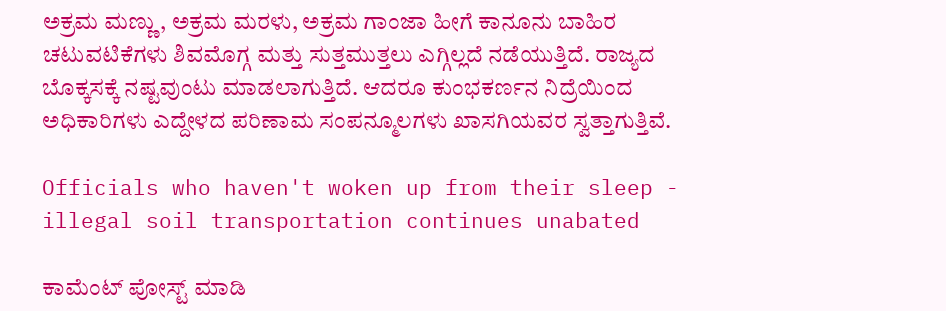ಅಕ್ರಮ ಮಣ್ಣು, ಅಕ್ರಮ ಮರಳು, ಅಕ್ರಮ ಗಾಂಜಾ ಹೀಗೆ ಕಾನೂನು ಬಾಹಿರ ಚಟುವಟಿಕೆಗಳು ಶಿವಮೊಗ್ಗ ಮತ್ತು ಸುತ್ತಮುತ್ತಲು ಎಗ್ಗಿಲ್ಲದೆ ನಡೆಯುತ್ತಿದೆ. ರಾಜ್ಯದ ಬೊಕ್ಕಸಕ್ಕೆ ನಷ್ಟವುಂಟು ಮಾಡಲಾಗುತ್ತಿದೆ. ಆದರೂ ಕುಂಭಕರ್ಣನ ನಿದ್ರೆಯಿಂದ ಅಧಿಕಾರಿಗಳು ಎದ್ದೇಳದ ಪರಿಣಾಮ ಸಂಪನ್ಮೂಲಗಳು ಖಾಸಗಿಯವರ ಸ್ವತ್ತಾಗುತ್ತಿವೆ.

Officials who haven't woken up from their sleep - illegal soil transportation continues unabated

ಕಾಮೆಂಟ್‌‌ ಪೋಸ್ಟ್‌ ಮಾಡಿ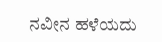ನವೀನ ಹಳೆಯದು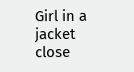Girl in a jacket
close